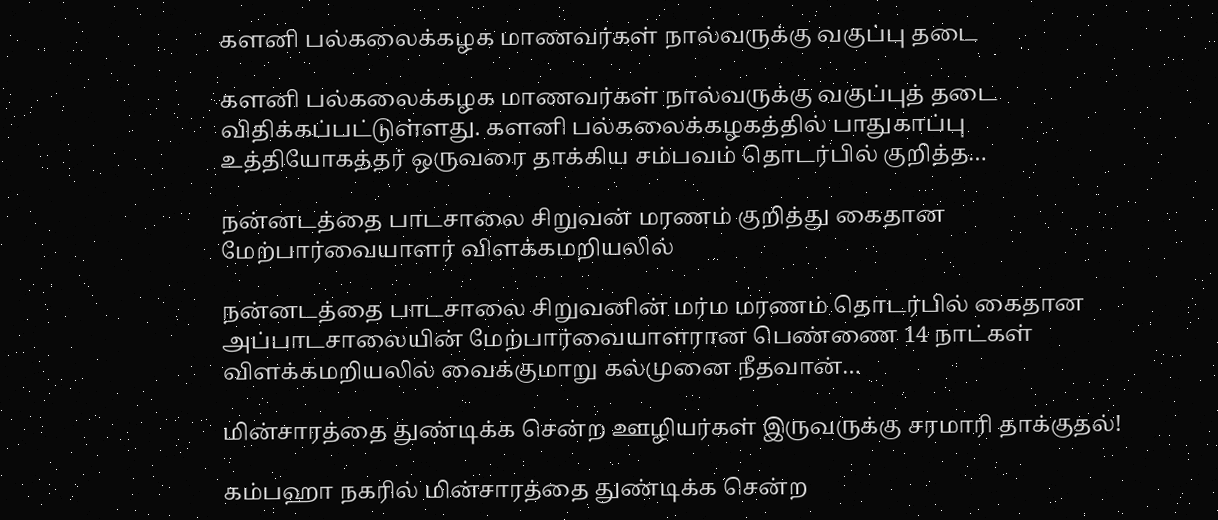களனி பல்கலைக்கழக மாணவர்கள் நால்வருக்கு வகுப்பு தடை

களனி பல்கலைக்கழக மாணவர்கள் நால்வருக்கு வகுப்புத் தடை விதிக்கப்பட்டுள்ளது. களனி பல்கலைக்கழகத்தில் பாதுகாப்பு உத்தியோகத்தர் ஒருவரை தாக்கிய சம்பவம் தொடர்பில் குறித்த…

நன்னடத்தை பாடசாலை சிறுவன் மரணம் குறித்து கைதான மேற்பார்வையாளர் விளக்கமறியலில்

நன்னடத்தை பாடசாலை சிறுவனின் மர்ம மரணம் தொடர்பில் கைதான அப்பாடசாலையின் மேற்பார்வையாளரான பெண்ணை 14 நாட்கள் விளக்கமறியலில் வைக்குமாறு கல்முனை நீதவான்…

மின்சாரத்தை துண்டிக்க சென்ற ஊழியர்கள் இருவருக்கு சரமாரி தாக்குதல்!

கம்பஹா நகரில் மின்சாரத்தை துண்டிக்க சென்ற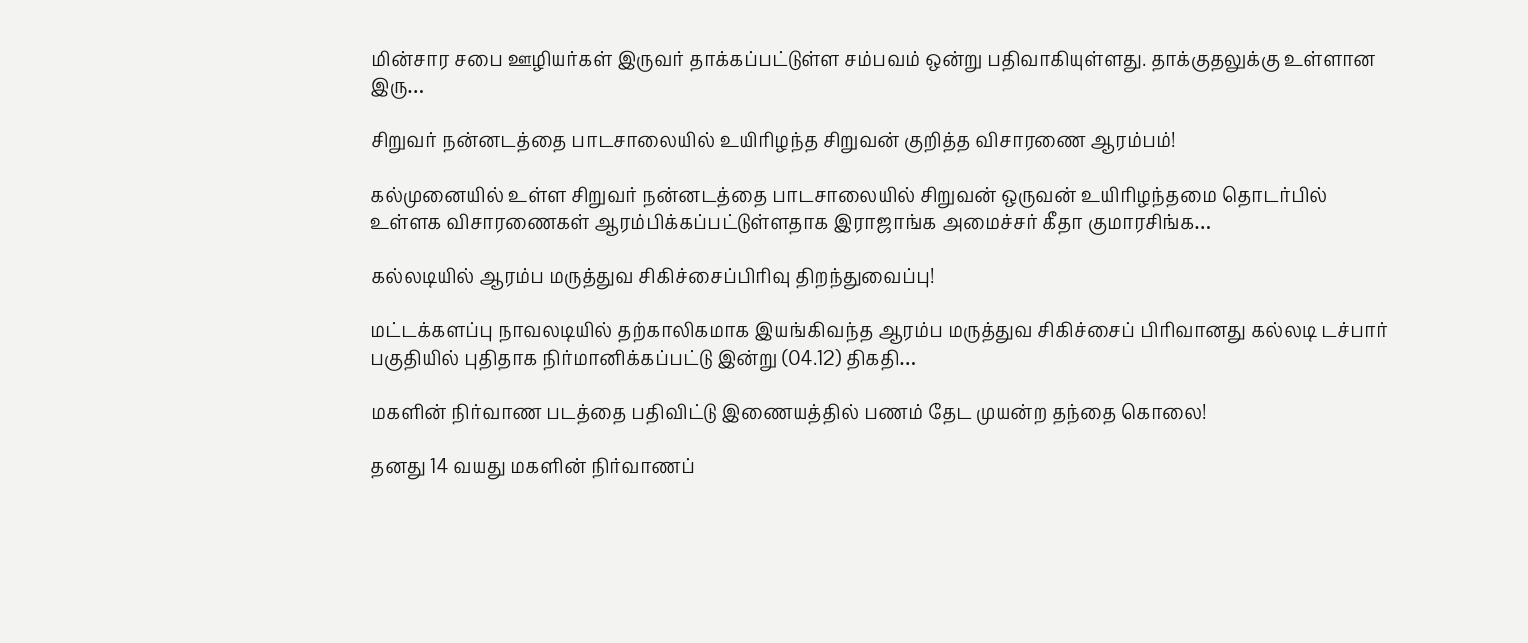மின்சார சபை ஊழியர்கள் இருவர் தாக்கப்பட்டுள்ள சம்பவம் ஒன்று பதிவாகியுள்ளது. தாக்குதலுக்கு உள்ளான இரு…

சிறுவர் நன்னடத்தை பாடசாலையில் உயிரிழந்த சிறுவன் குறித்த விசாரணை ஆரம்பம்!

கல்முனையில் உள்ள சிறுவர் நன்னடத்தை பாடசாலையில் சிறுவன் ஒருவன் உயிரிழந்தமை தொடர்பில் உள்ளக விசாரணைகள் ஆரம்பிக்கப்பட்டுள்ளதாக இராஜாங்க அமைச்சர் கீதா குமாரசிங்க…

கல்லடியில் ஆரம்ப மருத்துவ சிகிச்சைப்பிரிவு திறந்துவைப்பு!

மட்டக்களப்பு நாவலடியில் தற்காலிகமாக இயங்கிவந்த ஆரம்ப மருத்துவ சிகிச்சைப் பிரிவானது கல்லடி டச்பார் பகுதியில் புதிதாக நிர்மானிக்கப்பட்டு இன்று (04.12) திகதி…

மகளின் நிர்வாண படத்தை பதிவிட்டு இணையத்தில் பணம் தேட முயன்ற தந்தை கொலை!

தனது 14 வயது மகளின் நிர்வாணப்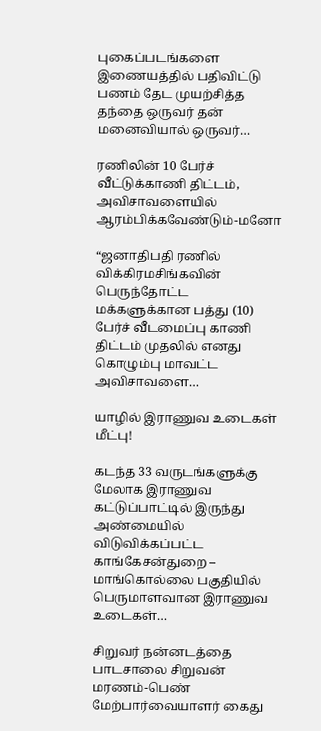புகைப்படங்களை இணையத்தில் பதிவிட்டு பணம் தேட முயற்சித்த தந்தை ஒருவர் தன் மனைவியால் ஒருவர்…

ரணிலின் 10 பேர்ச் வீட்டுக்காணி திட்டம், அவிசாவளையில் ஆரம்பிக்கவேண்டும்-மனோ

“ஜனாதிபதி ரணில் விக்கிரமசிங்கவின் பெருந்தோட்ட மக்களுக்கான பத்து (10) பேர்ச் வீடமைப்பு காணி திட்டம் முதலில் எனது கொழும்பு மாவட்ட அவிசாவளை…

யாழில் இராணுவ உடைகள் மீட்பு!

கடந்த 33 வருடங்களுக்கு மேலாக இராணுவ கட்டுப்பாட்டில் இருந்து அண்மையில் விடுவிக்கப்பட்ட காங்கேசன்துறை – மாங்கொல்லை பகுதியில் பெருமாளவான இராணுவ உடைகள்…

சிறுவர் நன்னடத்தை பாடசாலை சிறுவன் மரணம்-பெண் மேற்பார்வையாளர் கைது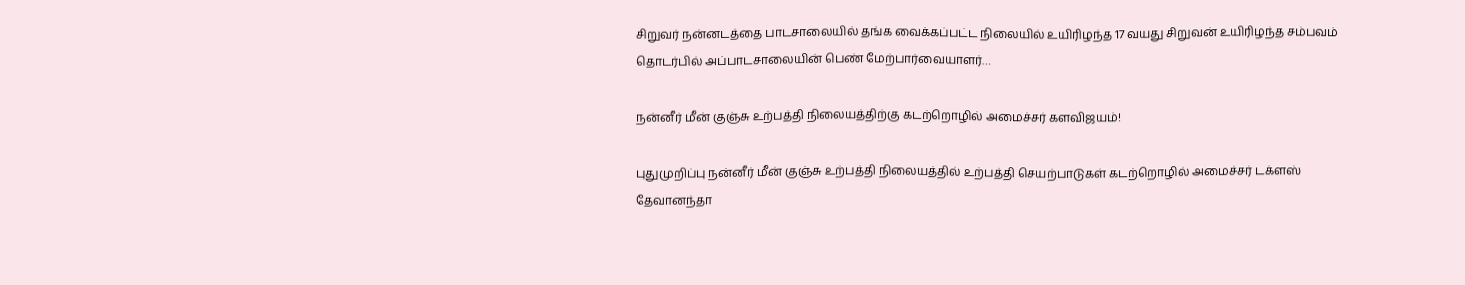சிறுவர் நன்னடத்தை பாடசாலையில் தங்க வைக்கப்பட்ட நிலையில் உயிரிழந்த 17 வயது சிறுவன் உயிரிழந்த சம்பவம் தொடர்பில் அப்பாடசாலையின் பெண் மேற்பார்வையாளர்…

நன்னீர் மீன் குஞ்சு உற்பத்தி நிலையத்திற்கு கடற்றொழில் அமைச்சர் களவிஜயம்!

புதுமுறிப்பு நன்னீர் மீன் குஞ்சு உற்பத்தி நிலையத்தில் உற்பத்தி செயற்பாடுகள் கடற்றொழில் அமைச்சர் டக்ளஸ் தேவானந்தா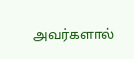அவர்களால்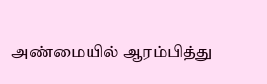அண்மையில் ஆரம்பித்து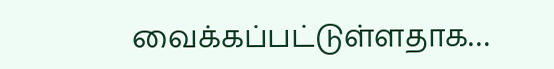வைக்கப்பட்டுள்ளதாக…